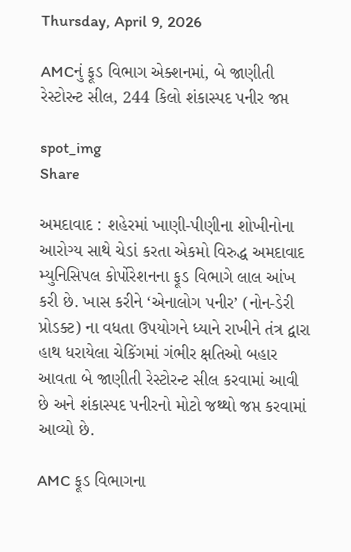Thursday, April 9, 2026

AMCનું ફૂડ વિભાગ એક્શનમાં, બે જાણીતી રેસ્ટોરન્ટ સીલ, 244 કિલો શંકાસ્પદ પનીર જપ્ત

spot_img
Share

અમદાવાદ : શહેરમાં ખાણી-પીણીના શોખીનોના આરોગ્ય સાથે ચેડાં કરતા એકમો વિરુદ્ધ અમદાવાદ મ્યુનિસિપલ કોર્પોરેશનના ફૂડ વિભાગે લાલ આંખ કરી છે. ખાસ કરીને ‘એનાલોગ પનીર’ (નોન-ડેરી પ્રોડક્ટ) ના વધતા ઉપયોગને ધ્યાને રાખીને તંત્ર દ્વારા હાથ ધરાયેલા ચેકિંગમાં ગંભીર ક્ષતિઓ બહાર આવતા બે જાણીતી રેસ્ટોરન્ટ સીલ કરવામાં આવી છે અને શંકાસ્પદ પનીરનો મોટો જથ્થો જપ્ત કરવામાં આવ્યો છે.

AMC ફૂડ વિભાગના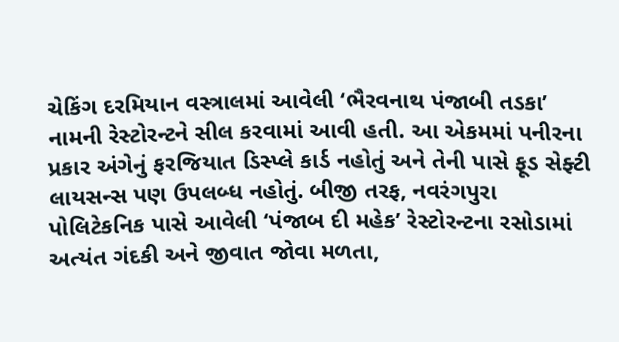ચેકિંગ દરમિયાન વસ્ત્રાલમાં આવેલી ‘ભૈરવનાથ પંજાબી તડકા’ નામની રેસ્ટોરન્ટને સીલ કરવામાં આવી હતી. આ એકમમાં પનીરના પ્રકાર અંગેનું ફરજિયાત ડિસ્પ્લે કાર્ડ નહોતું અને તેની પાસે ફૂડ સેફ્ટી લાયસન્સ પણ ઉપલબ્ધ નહોતું. બીજી તરફ, નવરંગપુરા પોલિટેકનિક પાસે આવેલી ‘પંજાબ દી મહેક’ રેસ્ટોરન્ટના રસોડામાં અત્યંત ગંદકી અને જીવાત જોવા મળતા,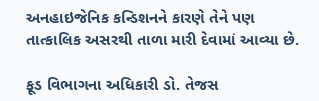અનહાઇજેનિક કન્ડિશનને કારણે તેને પણ તાત્કાલિક અસરથી તાળા મારી દેવામાં આવ્યા છે.

ફૂડ વિભાગના અધિકારી ડો. તેજસ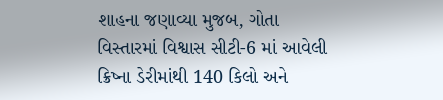શાહના જણાવ્યા મુજબ, ગોતા વિસ્તારમાં વિશ્વાસ સીટી-6 માં આવેલી ક્રિષ્ના ડેરીમાંથી 140 કિલો અને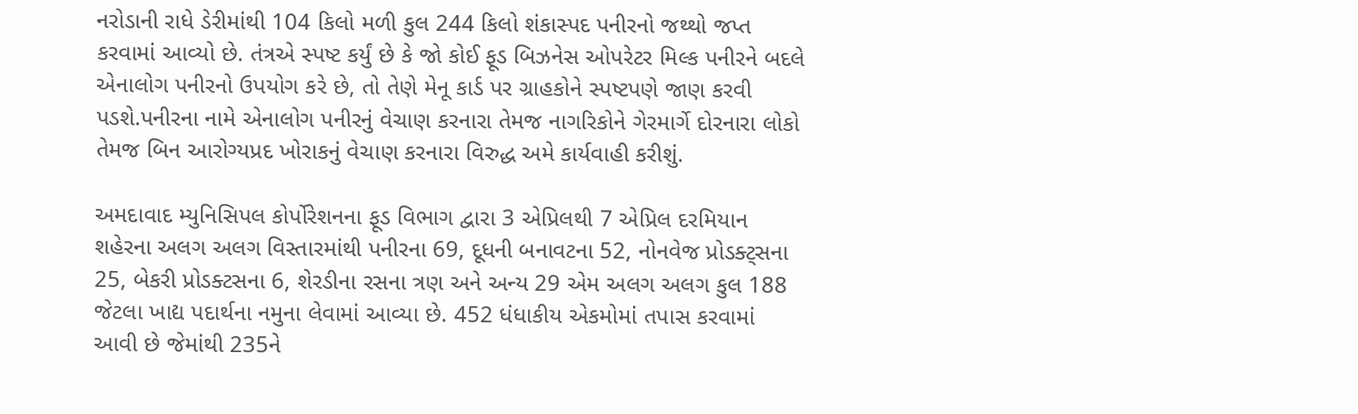નરોડાની રાધે ડેરીમાંથી 104 કિલો મળી કુલ 244 કિલો શંકાસ્પદ પનીરનો જથ્થો જપ્ત કરવામાં આવ્યો છે. તંત્રએ સ્પષ્ટ કર્યું છે કે જો કોઈ ફૂડ બિઝનેસ ઓપરેટર મિલ્ક પનીરને બદલે એનાલોગ પનીરનો ઉપયોગ કરે છે, તો તેણે મેનૂ કાર્ડ પર ગ્રાહકોને સ્પષ્ટપણે જાણ કરવી પડશે.પનીરના નામે એનાલોગ પનીરનું વેચાણ કરનારા તેમજ નાગરિકોને ગેરમાર્ગે દોરનારા લોકો તેમજ બિન આરોગ્યપ્રદ ખોરાકનું વેચાણ કરનારા વિરુદ્ધ અમે કાર્યવાહી કરીશું.

અમદાવાદ મ્યુનિસિપલ કોર્પોરેશનના ફૂડ વિભાગ દ્વારા 3 એપ્રિલથી 7 એપ્રિલ દરમિયાન શહેરના અલગ અલગ વિસ્તારમાંથી પનીરના 69, દૂધની બનાવટના 52, નોનવેજ પ્રોડક્ટ્સના 25, બેકરી પ્રોડક્ટસના 6, શેરડીના રસના ત્રણ અને અન્ય 29 એમ અલગ અલગ કુલ 188 જેટલા ખાદ્ય પદાર્થના નમુના લેવામાં આવ્યા છે. 452 ધંધાકીય એકમોમાં તપાસ કરવામાં આવી છે જેમાંથી 235ને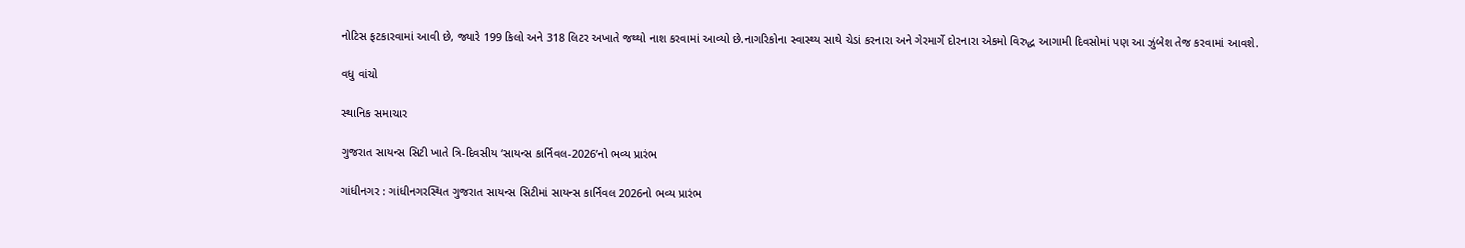નોટિસ ફટકારવામાં આવી છે, જ્યારે 199 કિલો અને 318 લિટર અખાતે જથ્થો નાશ કરવામાં આવ્યો છે.નાગરિકોના સ્વાસ્થ્ય સાથે ચેડાં કરનારા અને ગેરમાર્ગે દોરનારા એકમો વિરુદ્ધ આગામી દિવસોમાં પણ આ ઝુંબેશ તેજ કરવામાં આવશે.

વધુ વાંચો

સ્થાનિક સમાચાર

ગુજરાત સાયન્સ સિટી ખાતે ત્રિ-દિવસીય ‘સાયન્સ કાર્નિવલ-2026’નો ભવ્ય પ્રારંભ

ગાંધીનગર : ગાંધીનગરસ્થિત ગુજરાત સાયન્સ સિટીમાં સાયન્સ કાર્નિવલ 2026નો ભવ્ય પ્રારંભ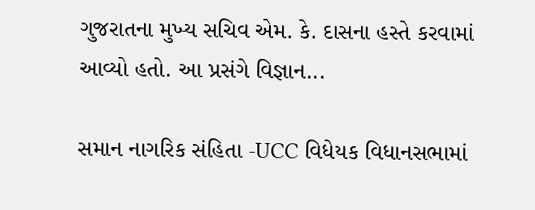ગુજરાતના મુખ્ય સચિવ એમ. કે. દાસના હસ્તે કરવામાં આવ્યો હતો. આ પ્રસંગે વિજ્ઞાન...

સમાન નાગરિક સંહિતા -UCC વિધેયક વિધાનસભામાં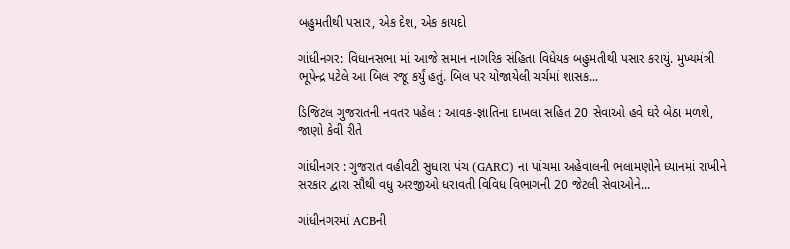બહુમતીથી પસાર, એક દેશ, એક કાયદો

ગાંધીનગર: વિધાનસભા માં આજે સમાન નાગરિક સંહિતા વિધેયક બહુમતીથી પસાર કરાયું. મુખ્યમંત્રી ભૂપેન્દ્ર પટેલે આ બિલ રજૂ કર્યું હતું. બિલ પર યોજાયેલી ચર્ચમાં શાસક...

ડિજિટલ ગુજરાતની નવતર પહેલ : આવક-જ્ઞાતિના દાખલા સહિત 20 સેવાઓ હવે ઘરે બેઠા મળશે, જાણો કેવી રીતે

ગાંધીનગર : ગુજરાત વહીવટી સુધારા પંચ (GARC) ના પાંચમા અહેવાલની ભલામણોને ધ્યાનમાં રાખીને સરકાર દ્વારા સૌથી વધુ અરજીઓ ધરાવતી વિવિધ વિભાગની 20 જેટલી સેવાઓને...

ગાંધીનગરમાં ACBની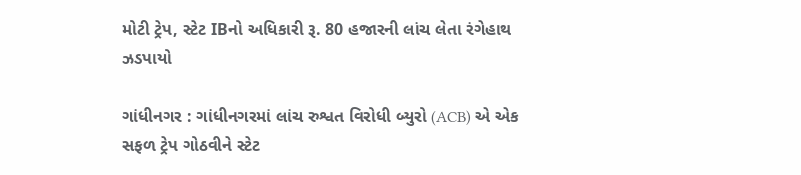મોટી ટ્રેપ, સ્ટેટ IBનો અધિકારી રૂ. 80 હજારની લાંચ લેતા રંગેહાથ ઝડપાયો

ગાંધીનગર : ગાંધીનગરમાં લાંચ રુશ્વત વિરોધી બ્યુરો (ACB) એ એક સફળ ટ્રેપ ગોઠવીને સ્ટેટ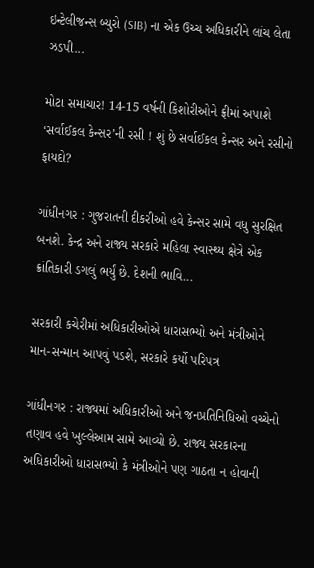ઇન્ટેલીજન્સ બ્યુરો (SIB) ના એક ઉચ્ચ અધિકારીને લાંચ લેતા ઝડપી...

મોટા સમાચાર! 14-15 વર્ષની કિશોરીઓને ફ્રીમાં અપાશે ‘સર્વાઈકલ કેન્સર’ની રસી ! શું છે સર્વાઈકલ કેન્સર અને રસીનો ફાયદો?

ગાંધીનગર : ગુજરાતની દીકરીઓ હવે કેન્સર સામે વધુ સુરક્ષિત બનશે. કેન્દ્ર અને રાજ્ય સરકારે મહિલા સ્વાસ્થ્ય ક્ષેત્રે એક ક્રાંતિકારી ડગલું ભર્યું છે. દેશની ભાવિ...

સરકારી કચેરીમાં અધિકારીઓએ ધારાસભ્યો અને મંત્રીઓને માન-સન્માન આપવું પડશે, સરકારે કર્યો પરિપત્ર

ગાંધીનગર : રાજ્યમાં અધિકારીઓ અને જનપ્રતિનિધિઓ વચ્ચેનો તણાવ હવે ખુલ્લેઆમ સામે આવ્યો છે. રાજ્ય સરકારના અધિકારીઓ ધારાસભ્યો કે મંત્રીઓને પણ ગાઠતા ન હોવાની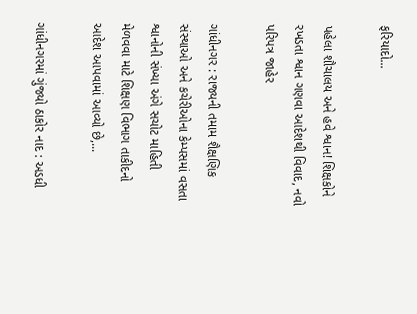ફરિયાદો...

પહેલા શૌચાલય અને હવે શ્વાન! શિક્ષકોને રખડતા શ્વાન ગણવા આદેશથી વિવાદ, નવો પરિપત્ર જાહેર

ગાંધીનગર : રાજ્યની તમામ શૈક્ષણિક સંસ્થાઓ અને કચેરીઓના કેમ્પસમાં વસતા શ્વાનોની સંખ્યા અંગે સચોટ માહિતી મેળવવા માટે શિક્ષણ વિભાગ તાકીદનો આદેશ આપવામાં આવ્યો છે,...

ગાંધીનગરમાં ગુંજ્યો ઠાકોર નાદ : અડધી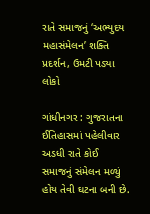રાતે સમાજનું ‘અભ્યુદય મહાસંમેલન’ શક્તિ પ્રદર્શન, ઉમટી પડ્યા લોકો

ગાંધીનગર : ગુજરાતના ઈતિહાસમાં પહેલીવાર અડધી રાતે કોઈ સમાજનું સંમેલન મળ્યું હોય તેવી ઘટના બની છે.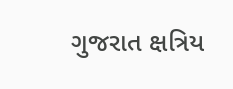ગુજરાત ક્ષત્રિય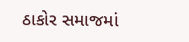ઠાકોર સમાજમાં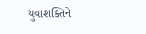યુવાશક્તિને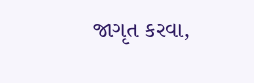જાગૃત કરવા,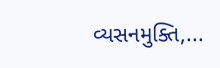વ્યસનમુક્તિ,...